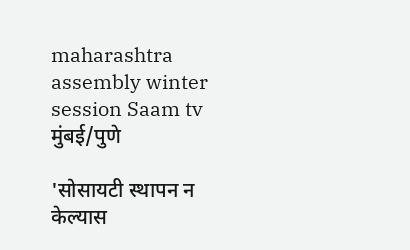maharashtra assembly winter session Saam tv
मुंबई/पुणे

'सोसायटी स्थापन न केल्यास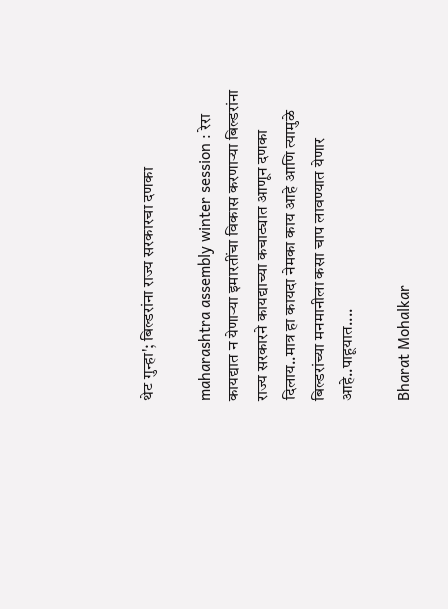थेट गुन्हा'; बिल्डरांना राज्य सरकारचा दणका

maharashtra assembly winter session : रेरा कायद्यात न येणाऱ्या इमारतींचा विकास करणाऱ्या बिल्डरांना राज्य सरकारने कायद्याच्या कचाट्यात आणून दणका दिलाय..मात्र हा कायदा नेमका काय आहे आणि त्यामुळे बिल्डरांच्या मनमानीला कसा चाप लावण्यात येणार आहे..पाहूयात....

Bharat Mohalkar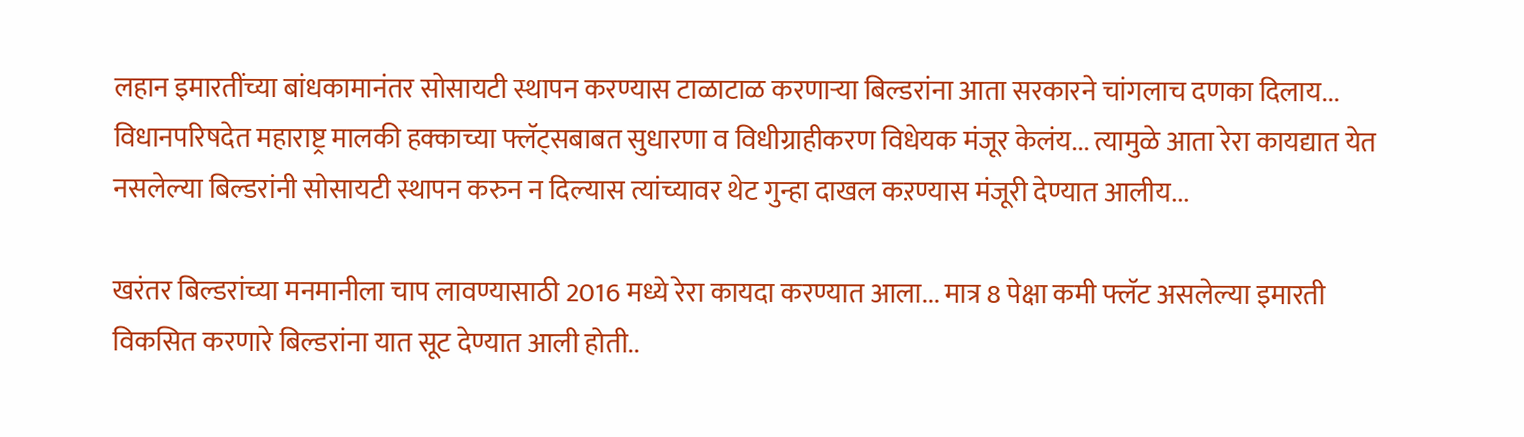लहान इमारतींच्या बांधकामानंतर सोसायटी स्थापन करण्यास टाळाटाळ करणाऱ्या बिल्डरांना आता सरकारने चांगलाच दणका दिलाय... विधानपरिषदेत महाराष्ट्र मालकी हक्काच्या फ्लॅट्सबाबत सुधारणा व विधीग्राहीकरण विधेयक मंजूर केलंय... त्यामुळे आता रेरा कायद्यात येत नसलेल्या बिल्डरांनी सोसायटी स्थापन करुन न दिल्यास त्यांच्यावर थेट गुन्हा दाखल कऱण्यास मंजूरी देण्यात आलीय...

खरंतर बिल्डरांच्या मनमानीला चाप लावण्यासाठी 2016 मध्ये रेरा कायदा करण्यात आला... मात्र 8 पेक्षा कमी फ्लॅट असलेल्या इमारती विकसित करणारे बिल्डरांना यात सूट देण्यात आली होती..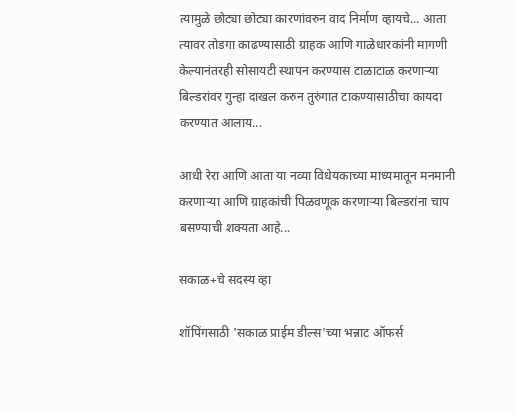त्यामुळे छोट्या छोट्या कारणांवरुन वाद निर्माण व्हायचे... आता त्यावर तोडगा काढण्यासाठी ग्राहक आणि गाळेधारकांनी मागणी केल्यानंतरही सोसायटी स्थापन करण्यास टाळाटाळ करणाऱ्या बिल्डरांवर गुन्हा दाखल करुन तुरुंगात टाकण्यासाठीचा कायदा करण्यात आलाय...

आधी रेरा आणि आता या नव्या विधेयकाच्या माध्यमातून मनमानी करणाऱ्या आणि ग्राहकांची पिळवणूक करणाऱ्या बिल्डरांना चाप बसण्याची शक्यता आहे...

सकाळ+चे सदस्य व्हा

शॉपिंगसाठी 'सकाळ प्राईम डील्स'च्या भन्नाट ऑफर्स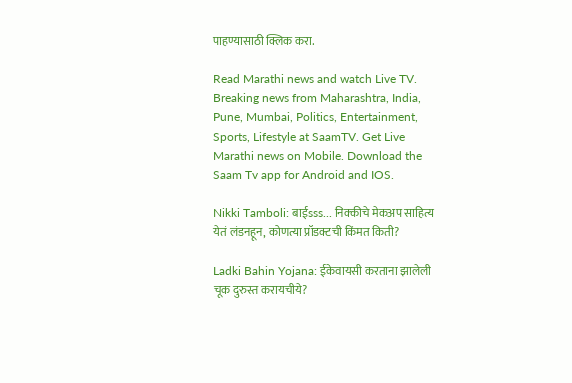पाहण्यासाठी क्लिक करा.

Read Marathi news and watch Live TV. Breaking news from Maharashtra, India, Pune, Mumbai, Politics, Entertainment, Sports, Lifestyle at SaamTV. Get Live Marathi news on Mobile. Download the Saam Tv app for Android and IOS.

Nikki Tamboli: बाईsss... निक्कीचे मेकअप साहित्य येतं लंडनहून, कोणत्या प्रॉडक्टची किंमत किती?

Ladki Bahin Yojana: ईकेवायसी करताना झालेली चूक दुरुस्त करायचीये?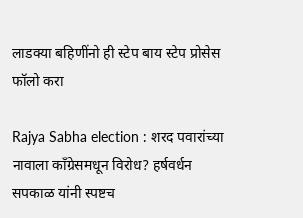लाडक्या बहिणींनो ही स्टेप बाय स्टेप प्रोसेस फॉलो करा

Rajya Sabha election : शरद पवारांच्या नावाला काँग्रेसमधून विरोध? हर्षवर्धन सपकाळ यांनी स्पष्टच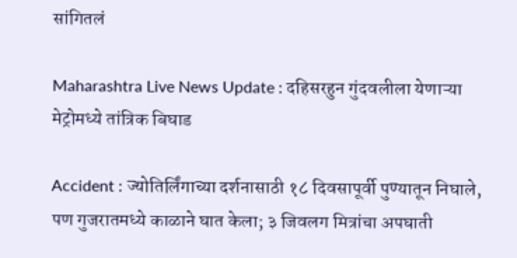सांगितलं

Maharashtra Live News Update : दहिसरहुन गुंदवलीला येणाऱ्या मेट्रोमध्ये तांत्रिक बिघाड

Accident : ज्योतिर्लिंगाच्या दर्शनासाठी १८ दिवसापूर्वी पुण्यातून निघाले, पण गुजरातमध्ये काळाने घात केला; ३ जिवलग मित्रांचा अपघाती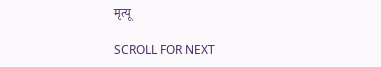मृत्यू

SCROLL FOR NEXT